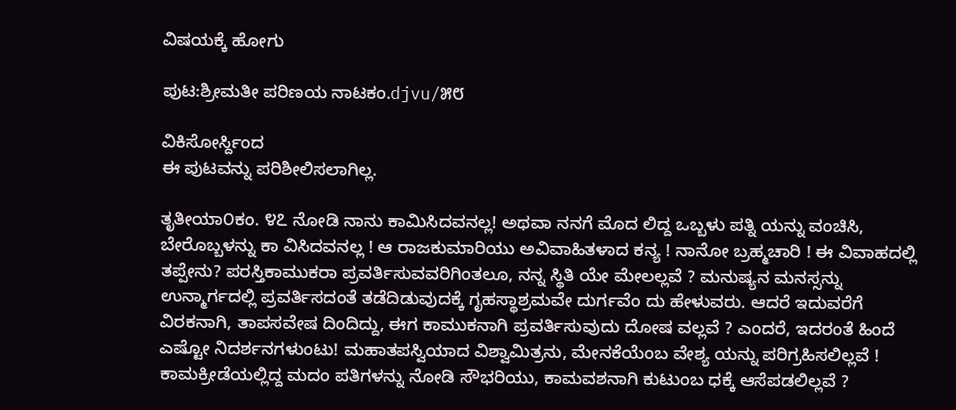ವಿಷಯಕ್ಕೆ ಹೋಗು

ಪುಟ:ಶ್ರೀಮತೀ ಪರಿಣಯ ನಾಟಕಂ.djvu/೫೮

ವಿಕಿಸೋರ್ಸ್ದಿಂದ
ಈ ಪುಟವನ್ನು ಪರಿಶೀಲಿಸಲಾಗಿಲ್ಲ.

ತೃತೀಯಾ೦ಕಂ. ೪೭ ನೋಡಿ ನಾನು ಕಾಮಿಸಿದವನಲ್ಲ! ಅಥವಾ ನನಗೆ ಮೊದ ಲಿದ್ದ ಒಬ್ಬಳು ಪತ್ನಿ ಯನ್ನು ವಂಚಿಸಿ, ಬೇರೊಬ್ಬಳನ್ನು ಕಾ ವಿಸಿದವನಲ್ಲ ! ಆ ರಾಜಕುಮಾರಿಯು ಅವಿವಾಹಿತಳಾದ ಕನ್ಯ ! ನಾನೋ ಬ್ರಹ್ಮಚಾರಿ ! ಈ ವಿವಾಹದಲ್ಲಿ ತಪ್ಪೇನು? ಪರಸ್ತಿಕಾಮುಕರಾ ಪ್ರವರ್ತಿಸುವವರಿಗಿಂತಲೂ, ನನ್ನ ಸ್ಥಿತಿ ಯೇ ಮೇಲಲ್ಲವೆ ? ಮನುಷ್ಯನ ಮನಸ್ಸನ್ನು ಉನ್ಮಾರ್ಗದಲ್ಲಿ ಪ್ರವರ್ತಿಸದಂತೆ ತಡೆದಿಡುವುದಕ್ಕೆ ಗೃಹಸ್ಥಾಶ್ರಮವೇ ದುರ್ಗವೆಂ ದು ಹೇಳುವರು. ಆದರೆ ಇದುವರೆಗೆ ವಿರಕನಾಗಿ, ತಾಪಸವೇಷ ದಿಂದಿದ್ದು, ಈಗ ಕಾಮುಕನಾಗಿ ಪ್ರವರ್ತಿಸುವುದು ದೋಷ ವಲ್ಲವೆ ? ಎಂದರೆ, ಇದರಂತೆ ಹಿಂದೆ ಎಷ್ಟೋ ನಿದರ್ಶನಗಳುಂಟು! ಮಹಾತಪಸ್ವಿಯಾದ ವಿಶ್ವಾಮಿತ್ರನು, ಮೇನಕೆಯೆಂಬ ವೇಶ್ಯ ಯನ್ನು ಪರಿಗ್ರಹಿಸಲಿಲ್ಲವೆ ! ಕಾಮಕ್ರೀಡೆಯಲ್ಲಿದ್ದ ಮದಂ ಪತಿಗಳನ್ನು ನೋಡಿ ಸೌಭರಿಯು, ಕಾಮವಶನಾಗಿ ಕುಟುಂಬ ಧಕ್ಕೆ ಆಸೆಪಡಲಿಲ್ಲವೆ ?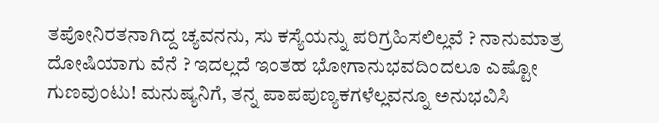ತಪೋನಿರತನಾಗಿದ್ದ ಚ್ಯವನನು, ಸು ಕಸ್ಯೆಯನ್ನು ಪರಿಗ್ರಹಿಸಲಿಲ್ಲವೆ ? ನಾನುಮಾತ್ರ ದೋಷಿಯಾಗು ವೆನೆ ? ಇದಲ್ಲದೆ ಇಂತಹ ಭೋಗಾನುಭವದಿಂದಲೂ ಎಷ್ಟೋ ಗುಣವುಂಟು! ಮನುಷ್ಯನಿಗೆ, ತನ್ನ ಪಾಪಪುಣ್ಯಕಗಳೆಲ್ಲವನ್ನೂ ಅನುಭವಿಸಿ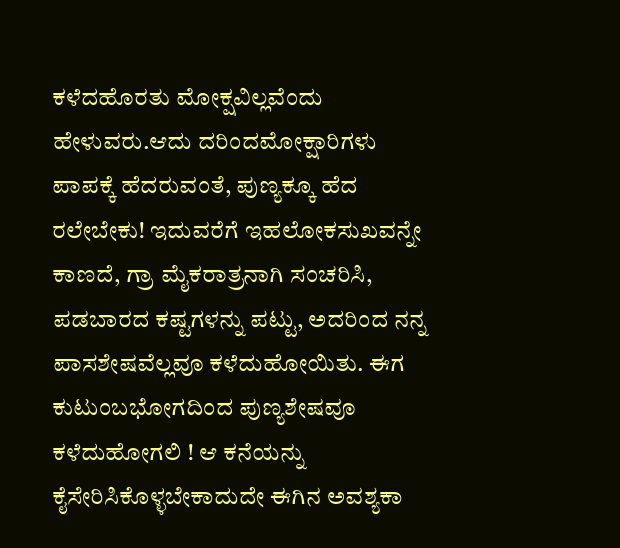ಕಳೆದಹೊರತು ಮೋಕ್ಷವಿಲ್ಲವೆಂದು ಹೇಳುವರು.ಆದು ದರಿಂದಮೋಕ್ಷಾರಿಗಳು ಪಾಪಕ್ಕೆ ಹೆದರುವಂತೆ, ಪುಣ್ಯಕ್ಕೂ ಹೆದ ರಲೇಬೇಕು! ಇದುವರೆಗೆ ಇಹಲೋಕಸುಖವನ್ನೇ ಕಾಣದೆ, ಗ್ರಾ ಮೈಕರಾತ್ರನಾಗಿ ಸಂಚರಿಸಿ, ಪಡಬಾರದ ಕಷ್ಟಗಳನ್ನು ಪಟ್ಟು, ಅದರಿಂದ ನನ್ನ ಪಾಸಶೇಷವೆಲ್ಲವೂ ಕಳೆದುಹೋಯಿತು. ಈಗ ಕುಟುಂಬಭೋಗದಿಂದ ಪುಣ್ಯಶೇಷವೂ ಕಳೆದುಹೋಗಲಿ ! ಆ ಕನೆಯನ್ನು ಕೈಸೇರಿಸಿಕೊಳ್ಳಬೇಕಾದುದೇ ಈಗಿನ ಅವಶ್ಯಕಾ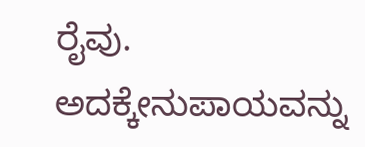ರೈವು. ಅದಕ್ಕೇನುಪಾಯವನ್ನು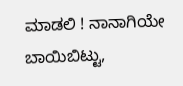ಮಾಡಲಿ ! ನಾನಾಗಿಯೇ ಬಾಯಿಬಿಟ್ಟು,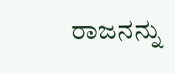ರಾಜನನ್ನು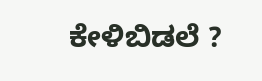ಕೇಳಿಬಿಡಲೆ ?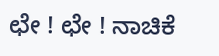ಛೇ ! ಛೇ ! ನಾಚಿಕೆ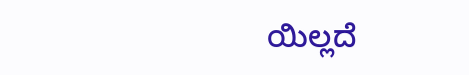ಯಿಲ್ಲದೆ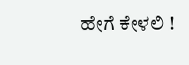ಹೇಗೆ ಕೇಳಲಿ !